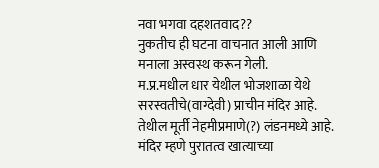नवा भगवा दहशतवाद??
नुकतीच ही घटना वाचनात आली आणि मनाला अस्वस्थ करून गेली.
म.प्र.मधील धार येथील भोजशाळा येथे सरस्वतीचे(वाग्देवी) प्राचीन मंदिर आहे. तेथील मूर्ती नेहमीप्रमाणे(?) लंडनमध्ये आहे. मंदिर म्हणे पुरातत्व खात्याच्या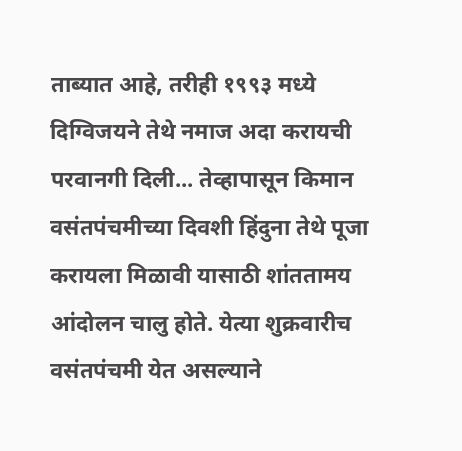ताब्यात आहे, तरीही १९९३ मध्ये दिग्विजयने तेथे नमाज अदा करायची परवानगी दिली... तेव्हापासून किमान वसंतपंचमीच्या दिवशी हिंदुना तेथे पूजा करायला मिळावी यासाठी शांततामय आंदोलन चालु होते. येत्या शुक्रवारीच वसंतपंचमी येत असल्याने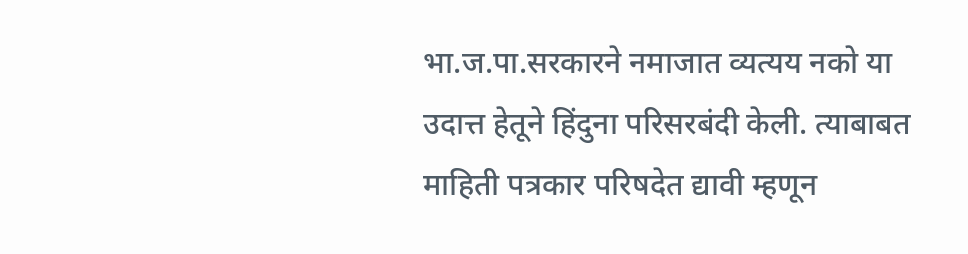भा.ज.पा.सरकारने नमाजात व्यत्यय नको या उदात्त हेतूने हिंदुना परिसरबंदी केली. त्याबाबत माहिती पत्रकार परिषदेत द्यावी म्हणून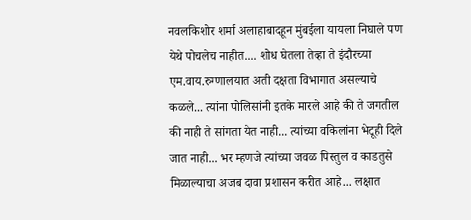नवलकिशोर शर्मा अलाहाबादहून मुंबईला यायला निघाले पण येथे पोचलेच नाहीत.... शोध घेतला तेव्हा ते इंदौरच्या एम.वाय.रुग्णालयात अती दक्षता विभागात असल्याचे कळले... त्यांना पोलिसांनी इतके मारले आहे की ते जगतील की नाही ते सांगता येत नाही... त्यांच्या वकिलांना भेटूही दिले जात नाही... भर म्हणजे त्यांच्या जवळ पिस्तुल व काडतुसे मिळाल्याचा अजब दावा प्रशासन करीत आहे... लक्षात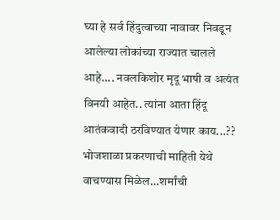घ्या हे सर्व हिंदुत्वाच्या नावावर निवडून आलेल्या लोकांच्या राज्यात चालले आहे.... नवलकिशोर मृदू भाषी व अत्यंत विनयी आहेत.. त्यांना आता हिंदू आतंकवादी ठरविण्यात येणार काय...??
भोजशाळा प्रकरणाची माहिती येथे वाचण्यास मिळेल...शर्मांची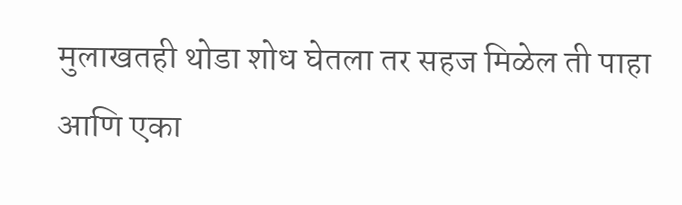मुलाखतही थोडा शोध घेतला तर सहज मिळेल ती पाहा आणि एका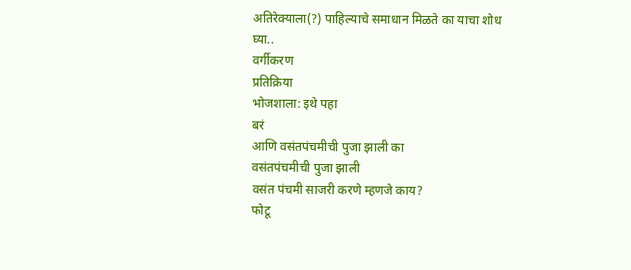अतिरेक्याला(?) पाहिल्याचे समाधान मिळते का याचा शोध घ्या..
वर्गीकरण
प्रतिक्रिया
भोजशाला: इथे पहा
बरं
आणि वसंतपंचमीची पुजा झाली का
वसंतपंचमीची पुजा झाली
वसंत पंचमी साजरी करणे म्हणजे काय?
फोटू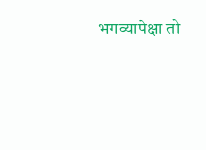भगव्यापेक्षा तो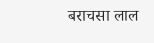बराचसा लाल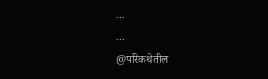...
...
@परिकथेतील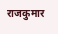राजकुमार